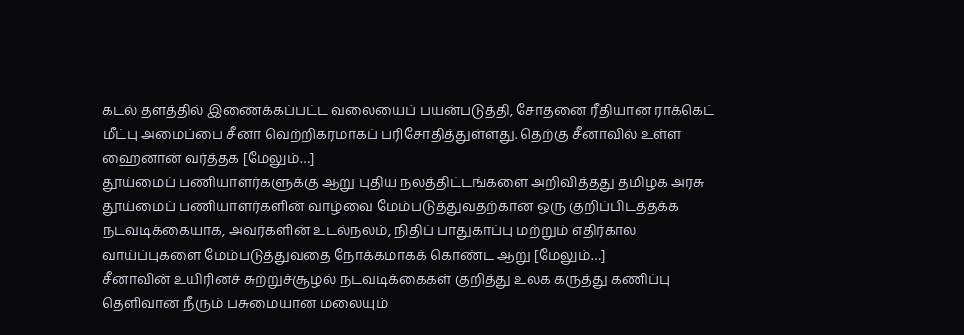கடல் தளத்தில் இணைக்கப்பட்ட வலையைப் பயன்படுத்தி, சோதனை ரீதியான ராக்கெட் மீட்பு அமைப்பை சீனா வெற்றிகரமாகப் பரிசோதித்துள்ளது. தெற்கு சீனாவில் உள்ள ஹைனான் வர்த்தக [மேலும்…]
தூய்மைப் பணியாளர்களுக்கு ஆறு புதிய நலத்திட்டங்களை அறிவித்தது தமிழக அரசு
தூய்மைப் பணியாளர்களின் வாழ்வை மேம்படுத்துவதற்கான ஒரு குறிப்பிடத்தக்க நடவடிக்கையாக, அவர்களின் உடல்நலம், நிதிப் பாதுகாப்பு மற்றும் எதிர்கால வாய்ப்புகளை மேம்படுத்துவதை நோக்கமாகக் கொண்ட ஆறு [மேலும்…]
சீனாவின் உயிரினச் சுற்றுச்சூழல் நடவடிக்கைகள் குறித்து உலக கருத்து கணிப்பு
தெளிவான நீரும் பசுமையான மலையும்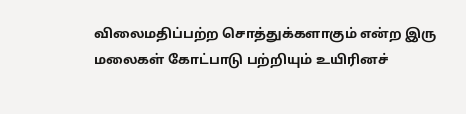விலைமதிப்பற்ற சொத்துக்களாகும் என்ற இரு மலைகள் கோட்பாடு பற்றியும் உயிரினச்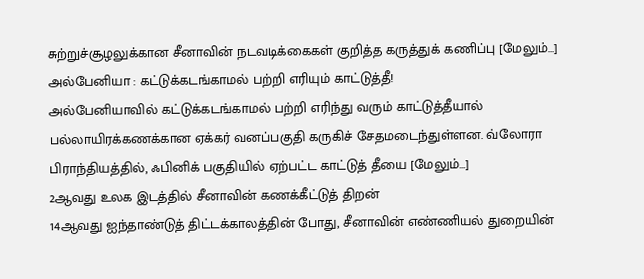சுற்றுச்சூழலுக்கான சீனாவின் நடவடிக்கைகள் குறித்த கருத்துக் கணிப்பு [மேலும்…]
அல்பேனியா : கட்டுக்கடங்காமல் பற்றி எரியும் காட்டுத்தீ!
அல்பேனியாவில் கட்டுக்கடங்காமல் பற்றி எரிந்து வரும் காட்டுத்தீயால் பல்லாயிரக்கணக்கான ஏக்கர் வனப்பகுதி கருகிச் சேதமடைந்துள்ளன. வ்லோரா பிராந்தியத்தில், ஃபினிக் பகுதியில் ஏற்பட்ட காட்டுத் தீயை [மேலும்…]
2ஆவது உலக இடத்தில் சீனாவின் கணக்கீட்டுத் திறன்
14ஆவது ஐந்தாண்டுத் திட்டக்காலத்தின் போது, சீனாவின் எண்ணியல் துறையின்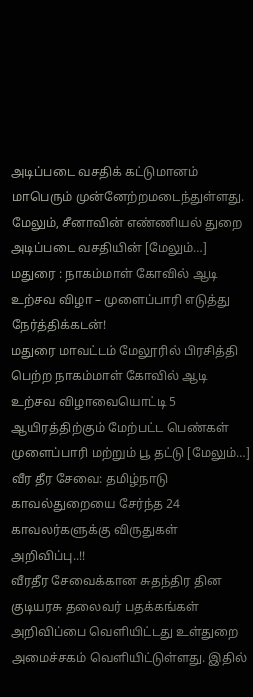அடிப்படை வசதிக் கட்டுமானம் மாபெரும் முன்னேற்றமடைந்துள்ளது. மேலும், சீனாவின் எண்ணியல் துறை அடிப்படை வசதியின் [மேலும்…]
மதுரை : நாகம்மாள் கோவில் ஆடி உற்சவ விழா – முளைப்பாரி எடுத்து நேர்த்திக்கடன்!
மதுரை மாவட்டம் மேலூரில் பிரசித்தி பெற்ற நாகம்மாள் கோவில் ஆடி உற்சவ விழாவையொட்டி 5 ஆயிரத்திற்கும் மேற்பட்ட பெண்கள் முளைப்பாரி மற்றும் பூ தட்டு [மேலும்…]
வீர தீர சேவை: தமிழ்நாடு காவல்துறையை சேர்ந்த 24 காவலர்களுக்கு விருதுகள் அறிவிப்பு..!!
வீரதீர சேவைக்கான சுதந்திர தின குடியரசு தலைவர் பதக்கங்கள் அறிவிப்பை வெளியிட்டது உள்துறை அமைச்சகம் வெளியிட்டுள்ளது. இதில்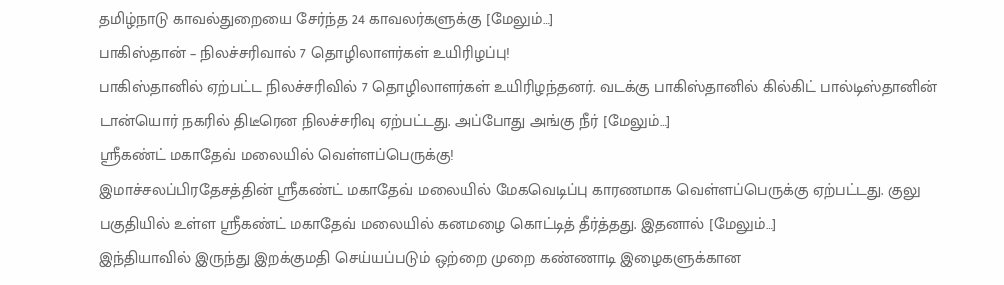தமிழ்நாடு காவல்துறையை சேர்ந்த 24 காவலர்களுக்கு [மேலும்…]
பாகிஸ்தான் – நிலச்சரிவால் 7 தொழிலாளர்கள் உயிரிழப்பு!
பாகிஸ்தானில் ஏற்பட்ட நிலச்சரிவில் 7 தொழிலாளர்கள் உயிரிழந்தனர். வடக்கு பாகிஸ்தானில் கில்கிட் பால்டிஸ்தானின் டான்யொர் நகரில் திடீரென நிலச்சரிவு ஏற்பட்டது. அப்போது அங்கு நீர் [மேலும்…]
ஸ்ரீகண்ட் மகாதேவ் மலையில் வெள்ளப்பெருக்கு!
இமாச்சலப்பிரதேசத்தின் ஸ்ரீகண்ட் மகாதேவ் மலையில் மேகவெடிப்பு காரணமாக வெள்ளப்பெருக்கு ஏற்பட்டது. குலு பகுதியில் உள்ள ஸ்ரீகண்ட் மகாதேவ் மலையில் கனமழை கொட்டித் தீர்த்தது. இதனால் [மேலும்…]
இந்தியாவில் இருந்து இறக்குமதி செய்யப்படும் ஒற்றை முறை கண்ணாடி இழைகளுக்கான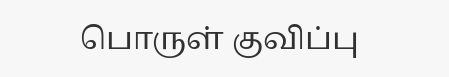பொருள் குவிப்பு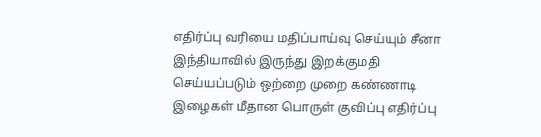எதிர்ப்பு வரியை மதிப்பாய்வு செய்யும் சீனா
இந்தியாவில் இருந்து இறக்குமதி செய்யப்படும் ஒற்றை முறை கண்ணாடி இழைகள் மீதான பொருள் குவிப்பு எதிர்ப்பு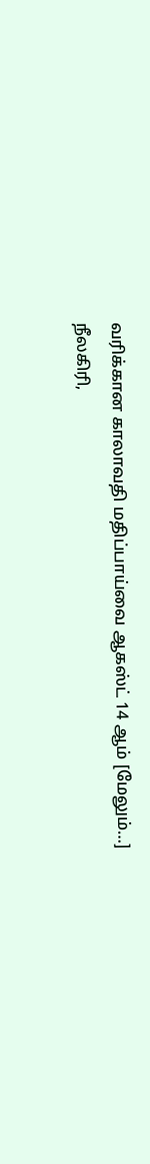வரிக்கான காலாவதி மதிப்பாய்வை ஆகஸ்ட் 14 ஆம் [மேலும்…]
நீலகிரி,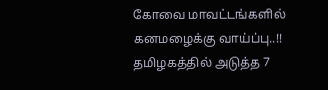கோவை மாவட்டங்களில் கனமழைக்கு வாய்ப்பு..!!
தமிழகத்தில் அடுத்த 7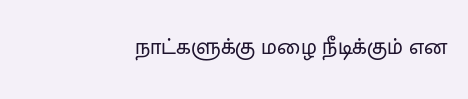நாட்களுக்கு மழை நீடிக்கும் என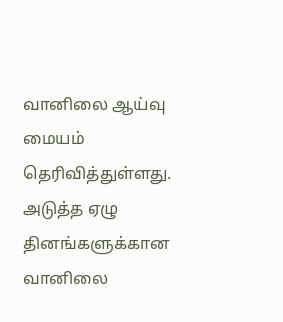வானிலை ஆய்வு மையம் தெரிவித்துள்ளது. அடுத்த ஏழு தினங்களுக்கான வானிலை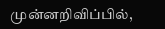முன்னறிவிப்பில்,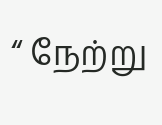“ நேற்று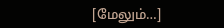[மேலும்…]